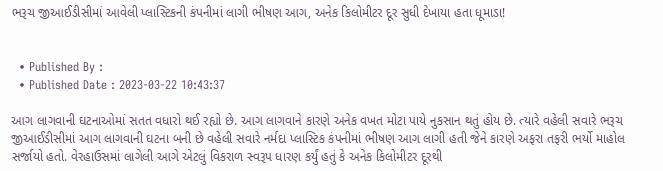ભરૂચ જીઆઈડીસીમાં આવેલી પ્લાસ્ટિકની કંપનીમાં લાગી ભીષણ આગ, અનેક કિલોમીટર દૂર સુધી દેખાયા હતા ધૂમાડા!


  • Published By :
  • Published Date : 2023-03-22 10:43:37

આગ લાગવાની ઘટનાઓમાં સતત વધારો થઈ રહ્યો છે. આગ લાગવાને કારણે અનેક વખત મોટા પાયે નુકસાન થતું હોય છે. ત્યારે વહેલી સવારે ભરૂચ જીઆઈડીસીમાં આગ લાગવાની ઘટના બની છે વહેલી સવારે નર્મદા પ્લાસ્ટિક કંપનીમાં ભીષણ આગ લાગી હતી જેને કારણે અફરા તફરી ભર્યો માહોલ સર્જાયો હતો. વેરહાઉસમાં લાગેલી આગે એટલું વિકરાળ સ્વરૂપ ધારણ કર્યું હતું કે અનેક કિલોમીટર દૂરથી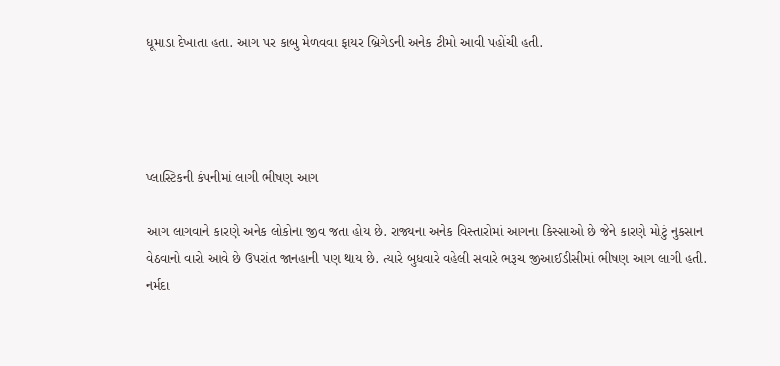ધૂમાડા દેખાતા હતા. આગ પર કાબુ મેળવવા ફાયર બ્રિગેડની અનેક ટીમો આવી પહોંચી હતી.




પ્લાસ્ટિકની કંપનીમાં લાગી ભીષણ આગ

આગ લાગવાને કારણે અનેક લોકોના જીવ જતા હોય છે. રાજ્યના અનેક વિસ્તારોમાં આગના કિસ્સાઓ છે જેને કારણે મોટું નુકસાન વેઠવાનો વારો આવે છે ઉપરાંત જાનહાની પણ થાય છે. ત્યારે બુધવારે વહેલી સવારે ભરૂચ જીઆઈડીસીમાં ભીષણ આગ લાગી હતી. નર્મદા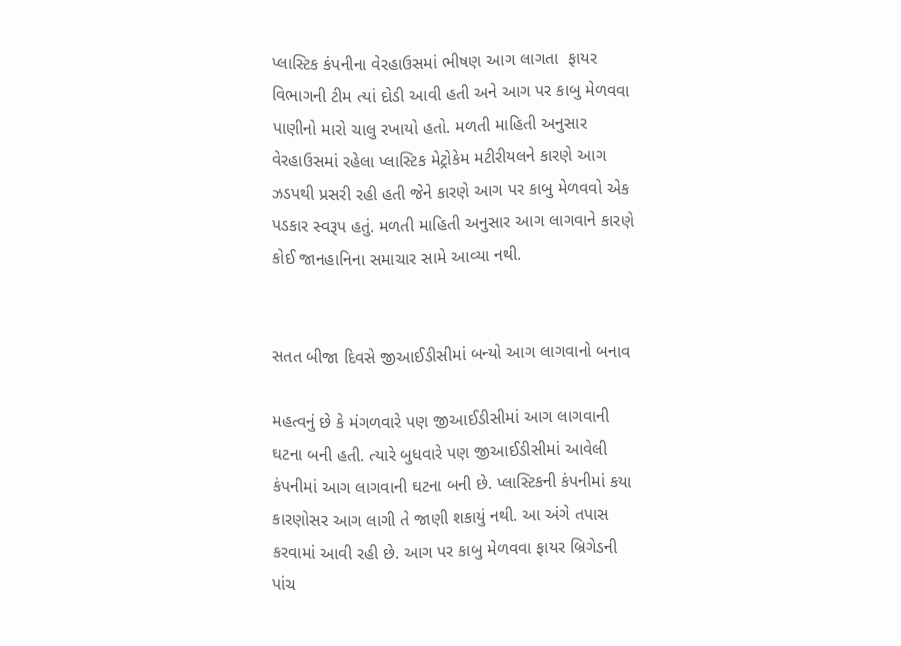પ્લાસ્ટિક કંપનીના વેરહાઉસમાં ભીષણ આગ લાગતા  ફાયર વિભાગની ટીમ ત્યાં દોડી આવી હતી અને આગ પર કાબુ મેળવવા પાણીનો મારો ચાલુ રખાયો હતો. મળતી માહિતી અનુસાર વેરહાઉસમાં રહેલા પ્લાસ્ટિક મેટ્રોકેમ મટીરીયલને કારણે આગ ઝડપથી પ્રસરી રહી હતી જેને કારણે આગ પર કાબુ મેળવવો એક પડકાર સ્વરૂપ હતું. મળતી માહિતી અનુસાર આગ લાગવાને કારણે કોઈ જાનહાનિના સમાચાર સામે આવ્યા નથી.


સતત બીજા દિવસે જીઆઈડીસીમાં બન્યો આગ લાગવાનો બનાવ

મહત્વનું છે કે મંગળવારે પણ જીઆઈડીસીમાં આગ લાગવાની ઘટના બની હતી. ત્યારે બુધવારે પણ જીઆઈડીસીમાં આવેલી કંપનીમાં આગ લાગવાની ઘટના બની છે. પ્લાસ્ટિકની કંપનીમાં કયા કારણોસર આગ લાગી તે જાણી શકાયું નથી. આ અંગે તપાસ કરવામાં આવી રહી છે. આગ પર કાબુ મેળવવા ફાયર બ્રિગેડની પાંચ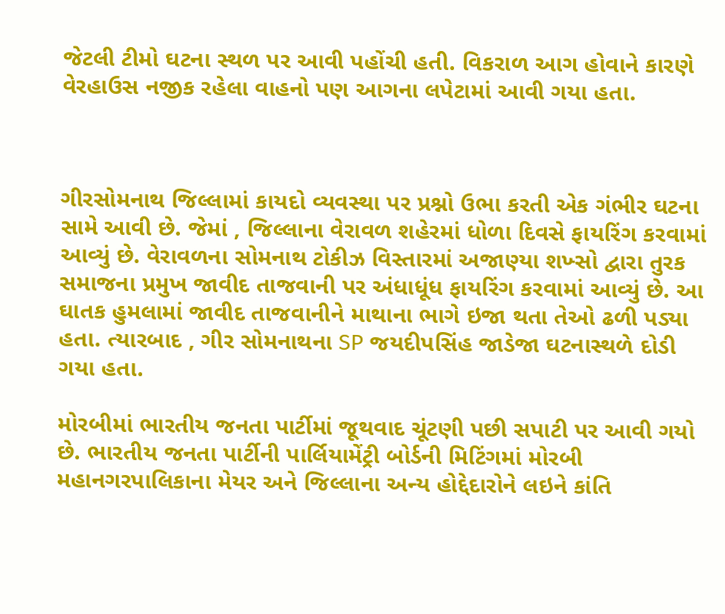જેટલી ટીમો ઘટના સ્થળ પર આવી પહોંચી હતી. વિકરાળ આગ હોવાને કારણે વેરહાઉસ નજીક રહેલા વાહનો પણ આગના લપેટામાં આવી ગયા હતા.



ગીરસોમનાથ જિલ્લામાં કાયદો વ્યવસ્થા પર પ્રશ્નો ઉભા કરતી એક ગંભીર ઘટના સામે આવી છે. જેમાં , જિલ્લાના વેરાવળ શહેરમાં ધોળા દિવસે ફાયરિંગ કરવામાં આવ્યું છે. વેરાવળના સોમનાથ ટોકીઝ વિસ્તારમાં અજાણ્યા શખ્સો દ્વારા તુરક સમાજના પ્રમુખ જાવીદ તાજવાની પર અંધાધૂંધ ફાયરિંગ કરવામાં આવ્યું છે. આ ઘાતક હુમલામાં જાવીદ તાજવાનીને માથાના ભાગે ઇજા થતા તેઓ ઢળી પડ્યા હતા. ત્યારબાદ , ગીર સોમનાથના SP જયદીપસિંહ જાડેજા ઘટનાસ્થળે દોડી ગયા હતા.

મોરબીમાં ભારતીય જનતા પાર્ટીમાં જૂથવાદ ચૂંટણી પછી સપાટી પર આવી ગયો છે. ભારતીય જનતા પાર્ટીની પાર્લિયામેંટ્રી બોર્ડની મિટિંગમાં મોરબી મહાનગરપાલિકાના મેયર અને જિલ્લાના અન્ય હોદ્દેદારોને લઇને કાંતિ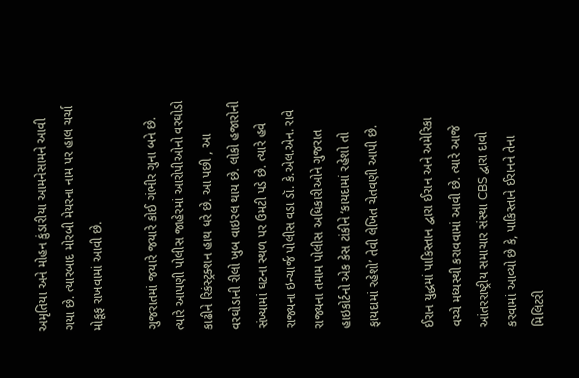અમૃતિયા અને મોહન કુંડારીયા આમનેસામને આવી ગયા છે. ત્યારબાદ મોરબી મેયરના નામ પર હાલ ચર્ચા મોકૂફ રાખવામાં આવી છે.

ગુજરાતમાં જયારે જયારે કોઈ ગંભીર ગુના બને છે. ત્યારે આપણી પોલીસ જાહેરમાં આરોપીઓનો વરઘોડો કાઢીને રિકંસ્ટ્રક્શન હાથ ધરે છે. આ પછી , આ વરઘોડાની રીલો ખુબ વાઇરલ થાય છે. લોકો હજારોની સંખ્યામાં ઘટના સ્થળ પર ઉમટી પડે છે. ત્યારે હવે રાજ્યના ઇન્ચાર્જ પોલીસ વડા ડૉ. કે.એલ.એન. રાવે રાજ્યના તમામ પોલીસ અધિકારીઓને ગુજરાત હાઇકોર્ટનો એક કેસ ટાંકીને ‘કાયદામાં રહેશો તો ફાયદામાં રહેશો’ તેવી લેખિત ચેતવણી આપી છે.

ઈરાન યુદ્ધમાં પાકિસ્તાન દ્વારા ઈરાન અને અમેરિકા વચ્ચે મધ્યસ્થી કરાવવામાં આવી છે. ત્યારે આજે આંતરરાષ્ટ્રીય સમાચાર સંસ્થા CBS દ્વારા દાવો કરવામાં આવ્યો છે કે, પાકિસ્તાને ઈરાનને તેના મિલિટરી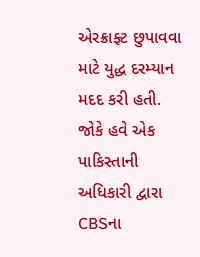એરક્રાફ્ટ છુપાવવા માટે યુદ્ધ દરમ્યાન મદદ કરી હતી. જોકે હવે એક પાકિસ્તાની અધિકારી દ્વારા CBSના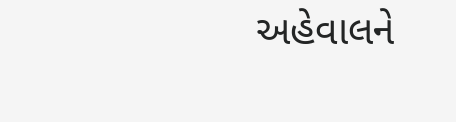અહેવાલને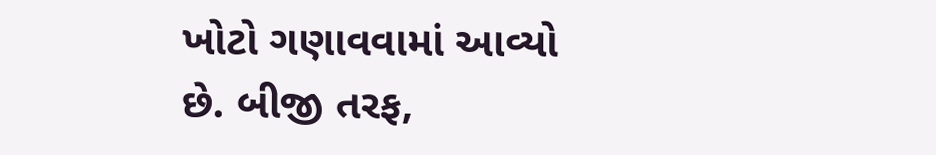ખોટો ગણાવવામાં આવ્યો છે. બીજી તરફ,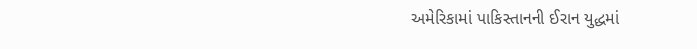અમેરિકામાં પાકિસ્તાનની ઈરાન યુદ્ધમાં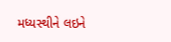મધ્યસ્થીને લઇને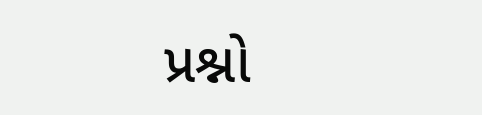પ્રશ્નો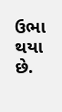ઉભા થયા છે.